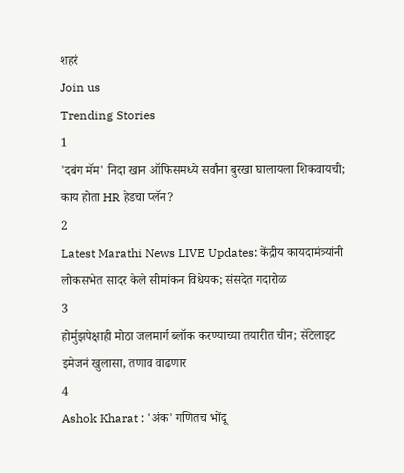शहरं
Join us
Trending Stories
1
'दबंग मॅम' निदा खान ऑफिसमध्ये सर्वांना बुरखा घालायला शिकवायची; काय होता HR हेडचा प्लॅन?
2
Latest Marathi News LIVE Updates: केंद्रीय कायदामंत्र्यांनी लोकसभेत सादर केले सीमांकन विधेयक; संसदेत गदारोळ
3
होर्मुझपेक्षाही मोठा जलमार्ग ब्लॉक करण्याच्या तयारीत चीन; सॅटेलाइट इमेजनं खुलासा, तणाव वाढणार
4
Ashok Kharat : 'अंक' गणितच भोंदू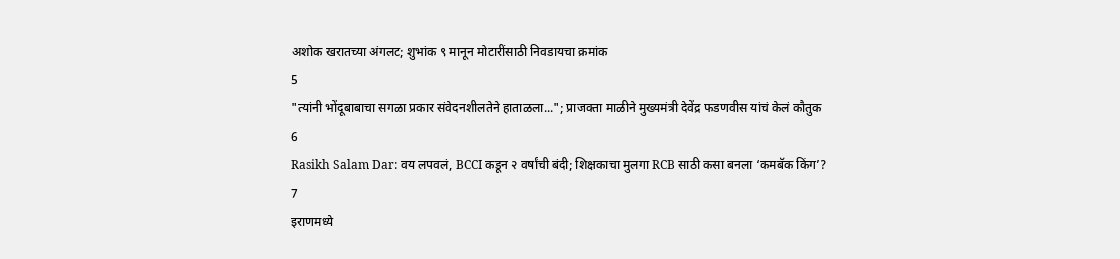अशोक खरातच्या अंगलट; शुभांक ९ मानून मोटारींसाठी निवडायचा क्रमांक
5
"त्यांनी भोंदूबाबाचा सगळा प्रकार संवेदनशीलतेने हाताळला..."; प्राजक्ता माळीने मुख्यमंत्री देवेंद्र फडणवीस यांचं केलं कौतुक
6
Rasikh Salam Dar: वय लपवलं, BCCI कडून २ वर्षांची बंदी; शिक्षकाचा मुलगा RCB साठी कसा बनला ‘कमबॅक किंग’?
7
इराणमध्ये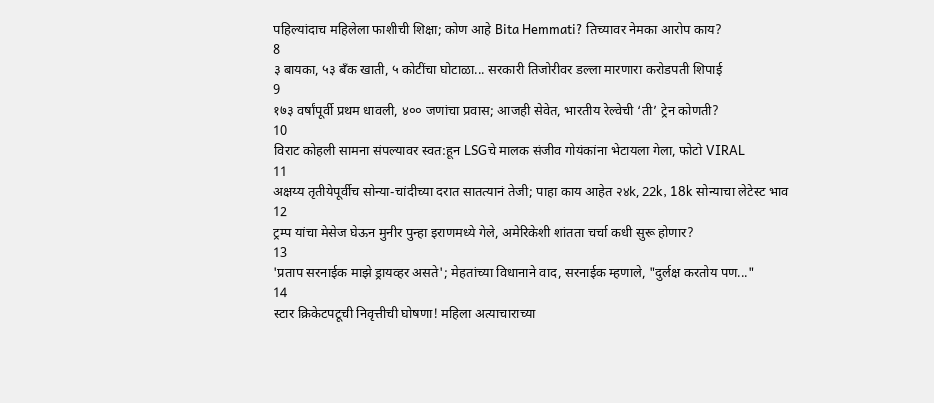पहिल्यांदाच महिलेला फाशीची शिक्षा; कोण आहे Bita Hemmati? तिच्यावर नेमका आरोप काय?
8
३ बायका, ५३ बँक खाती, ५ कोटींचा घोटाळा... सरकारी तिजोरीवर डल्ला मारणारा करोडपती शिपाई
9
१७३ वर्षांपूर्वी प्रथम धावली, ४०० जणांचा प्रवास; आजही सेवेत, भारतीय रेल्वेची ‘ती’ ट्रेन कोणती?
10
विराट कोहली सामना संपल्यावर स्वत:हून LSGचे मालक संजीव गोयंकांना भेटायला गेला, फोटो VIRAL
11
अक्षय्य तृतीयेपूर्वीच सोन्या-चांदीच्या दरात सातत्यानं तेजी; पाहा काय आहेत २४k, 22k, 18k सोन्याचा लेटेस्ट भाव
12
ट्रम्प यांचा मेसेज घेऊन मुनीर पुन्हा इराणमध्ये गेले, अमेरिकेशी शांतता चर्चा कधी सुरू होणार?
13
'प्रताप सरनाईक माझे ड्रायव्हर असते'; मेहतांच्या विधानाने वाद, सरनाईक म्हणाले, "दुर्लक्ष करतोय पण..."
14
स्टार क्रिकेटपटूची निवृत्तीची घोषणा! महिला अत्याचाराच्या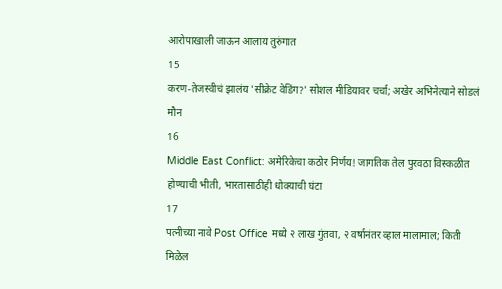आरोपाखाली जाऊन आलाय तुरुंगात
15
करण-तेजस्वीचं झालंय 'सीक्रेट वेडिंग?' सोशल मीडियावर चर्चा; अखेर अभिनेत्याने सोडलं मौन
16
Middle East Conflict: अमेरिकेचा कठोर निर्णय! जागतिक तेल पुरवठा विस्कळीत होण्याची भीती, भारतासाठीही धोक्याची घंटा
17
पत्नीच्या नावे Post Office मध्ये २ लाख गुंतवा, २ वर्षानंतर व्हाल मालामाल; किती मिळेल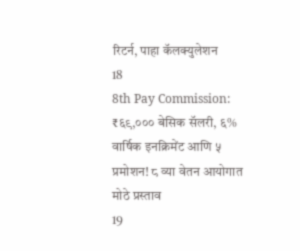रिटर्न, पाहा कॅलक्युलेशन
18
8th Pay Commission: ₹६९,००० बेसिक सॅलरी, ६% वार्षिक इनक्रिमेंट आणि ५ प्रमोशन! ८ व्या वेतन आयोगात मोठे प्रस्ताव
19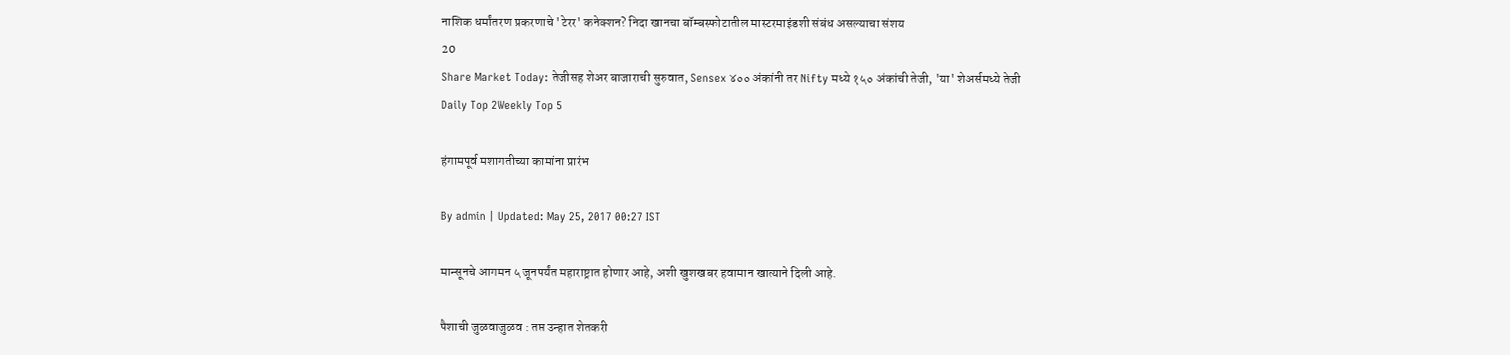नाशिक धर्मांतरण प्रकरणाचे 'टेरर' कनेक्शन? निदा खानचा बॉम्बस्फोटातील मास्टरमाइंडशी संबंध असल्याचा संशय
20
Share Market Today: तेजीसह शेअर बाजाराची सुरुवात, Sensex ४०० अंकांनी तर Nifty मध्ये १५० अंकांची तेजी, 'या' शेअर्समध्ये तेजी
Daily Top 2Weekly Top 5

हंगामपूर्व मशागतीच्या कामांना प्रारंभ

By admin | Updated: May 25, 2017 00:27 IST

मान्सूनचे आगमन ५ जूनपर्यंत महाराष्ट्रात होणार आहे, अशी खुशखबर हवामान खात्याने दिली आहे.

पैशाची जुळवाजुळव : तप्त उन्हात शेतकरी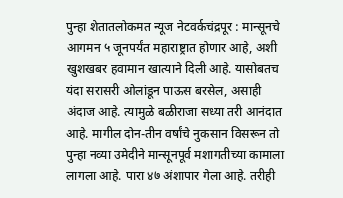पुन्हा शेतातलोकमत न्यूज नेटवर्कचंद्रपूर : मान्सूनचे आगमन ५ जूनपर्यंत महाराष्ट्रात होणार आहे, अशी खुशखबर हवामान खात्याने दिली आहे. यासोबतच यंदा सरासरी ओलांडून पाऊस बरसेल, असाही अंदाज आहे. त्यामुळे बळीराजा सध्या तरी आनंदात आहे. मागील दोन-तीन वर्षांचे नुकसान विसरून तो पुन्हा नव्या उमेदीने मान्सूनपूर्व मशागतीच्या कामाला लागला आहे. पारा ४७ अंशापार गेला आहे. तरीही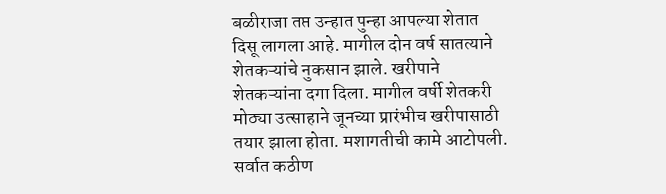बळीराजा तप्त उन्हात पुन्हा आपल्या शेतात दिसू लागला आहे. मागील दोन वर्ष सातत्याने शेतकऱ्यांचे नुकसान झाले. खरीपाने शेतकऱ्यांना दगा दिला. मागील वर्षी शेतकरी मोठ्या उत्साहाने जूनच्या प्रारंभीच खरीपासाठी तयार झाला होता. मशागतीची कामे आटोपली. सर्वात कठीण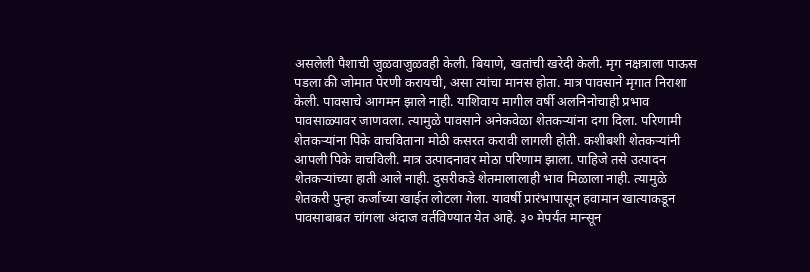असलेली पैशाची जुळवाजुळवही केली. बियाणे, खतांची खरेदी केली. मृग नक्षत्राला पाऊस पडला की जोमात पेरणी करायची, असा त्यांचा मानस होता. मात्र पावसाने मृगात निराशा केली. पावसाचे आगमन झाले नाही. याशिवाय मागील वर्षी अलनिनोचाही प्रभाव पावसाळ्यावर जाणवला. त्यामुळे पावसाने अनेकवेळा शेतकऱ्यांना दगा दिला. परिणामी शेतकऱ्यांना पिके वाचविताना मोठी कसरत करावी लागली होती. कशीबशी शेतकऱ्यांनी आपली पिके वाचविली. मात्र उत्पादनावर मोठा परिणाम झाला. पाहिजे तसे उत्पादन शेतकऱ्यांच्या हाती आले नाही. दुसरीकडे शेतमालालाही भाव मिळाला नाही. त्यामुळे शेतकरी पुन्हा कर्जाच्या खाईत लोटला गेला. यावर्षी प्रारंभापासून हवामान खात्याकडून पावसाबाबत चांगला अंदाज वर्तविण्यात येत आहे. ३० मेपर्यंत मान्सून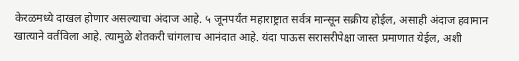केरळमध्ये दाखल होणार असल्याचा अंदाज आहे. ५ जूनपर्यंत महाराष्ट्रात सर्वत्र मान्सून सक्रीय होईल, असाही अंदाज हवामान खात्याने वर्तविला आहे. त्यामुळे शेतकरी चांगलाच आनंदात आहे. यंदा पाऊस सरासरीपेक्षा जास्त प्रमाणात येईल, अशी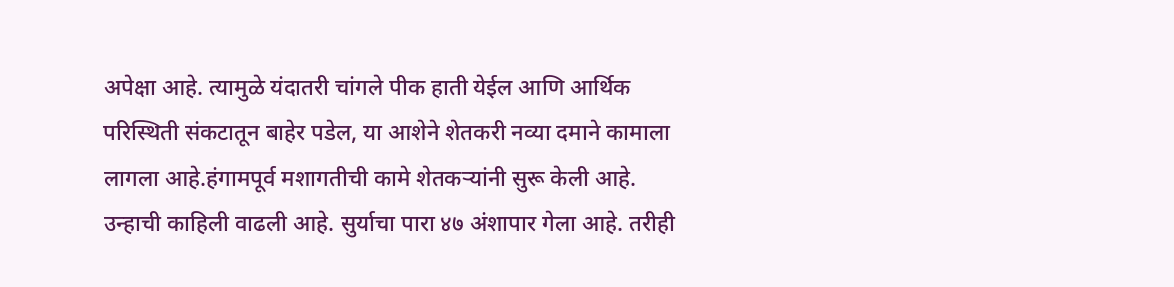अपेक्षा आहे. त्यामुळे यंदातरी चांगले पीक हाती येईल आणि आर्थिक परिस्थिती संकटातून बाहेर पडेल, या आशेने शेतकरी नव्या दमाने कामाला लागला आहे.हंगामपूर्व मशागतीची कामे शेतकऱ्यांनी सुरू केली आहे. उन्हाची काहिली वाढली आहे. सुर्याचा पारा ४७ अंशापार गेला आहे. तरीही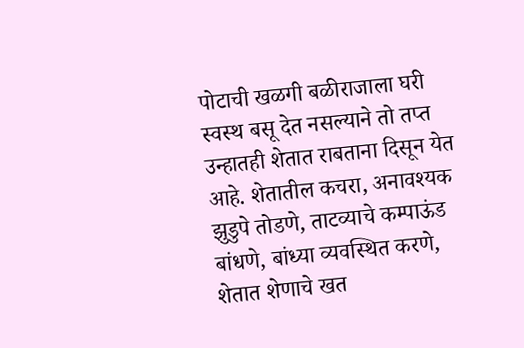पोटाची खळगी बळीराजाला घरी स्वस्थ बसू देत नसल्याने तो तप्त उन्हातही शेतात राबताना दिसून येत आहे. शेतातील कचरा, अनावश्यक झुडुपे तोडणे, ताटव्याचे कम्पाऊंड बांधणे, बांध्या व्यवस्थित करणे, शेतात शेणाचे खत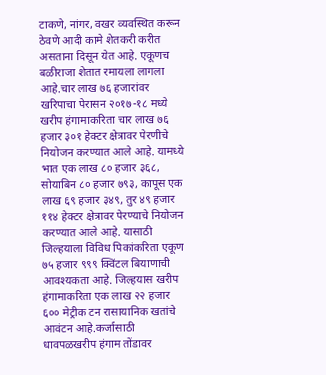टाकणे, नांगर, वखर व्यवस्थित करून ठेवणे आदी कामे शेतकरी करीत असताना दिसून येत आहे. एकूणच बळीराजा शेतात रमायला लागला आहे.चार लाख ७६ हजारांवर खरिपाचा पेरासन २०१७-१८ मध्ये खरीप हंगामाकरिता चार लाख ७६ हजार ३०१ हेक्टर क्षेत्रावर पेरणीचे नियोजन करण्यात आले आहे. यामध्ये भात एक लाख ८० हजार ३६८, सोयाबिन ८० हजार ७९३, कापूस एक लाख ६९ हजार ३४९, तुर ४९ हजार ११४ हेक्टर क्षेत्रावर पेरण्याचे नियोजन करण्यात आले आहे. यासाठी जिल्हयाला विविध पिकांकरिता एकूण ७५ हजार ९९९ क्विंटल बियाणाची आवश्यकता आहे. जिल्हयास खरीप हंगामाकरिता एक लाख २२ हजार ६०० मेट्रीक टन रासायानिक खतांचे आवंटन आहे.कर्जासाठी धावपळखरीप हंगाम तोंडावर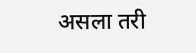असला तरी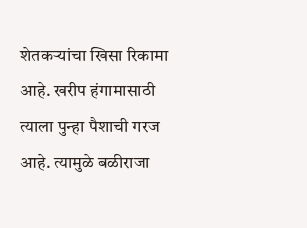शेतकऱ्यांचा खिसा रिकामा आहे. खरीप हंगामासाठी त्याला पुन्हा पैशाची गरज आहे. त्यामुळे बळीराजा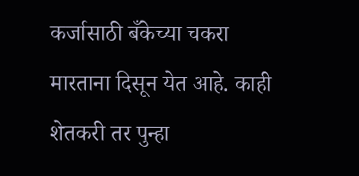कर्जासाठी बँकेच्या चकरा मारताना दिसून येत आहे. काही शेतकरी तर पुन्हा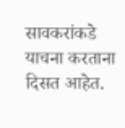सावकरांकडे याचना करताना दिसत आहेत.